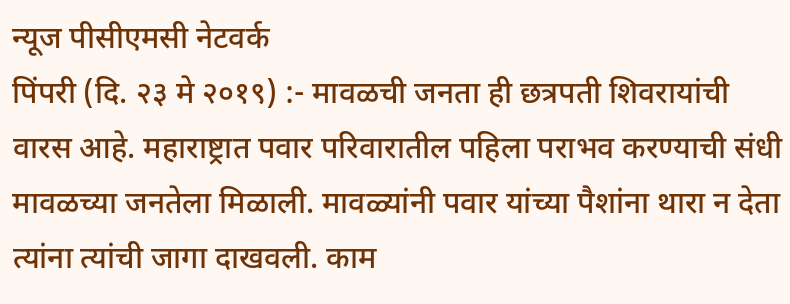न्यूज पीसीएमसी नेटवर्क
पिंपरी (दि. २३ मे २०१९) :- मावळची जनता ही छत्रपती शिवरायांची वारस आहे. महाराष्ट्रात पवार परिवारातील पहिला पराभव करण्याची संधी मावळच्या जनतेला मिळाली. मावळ्यांनी पवार यांच्या पैशांना थारा न देता त्यांना त्यांची जागा दाखवली. काम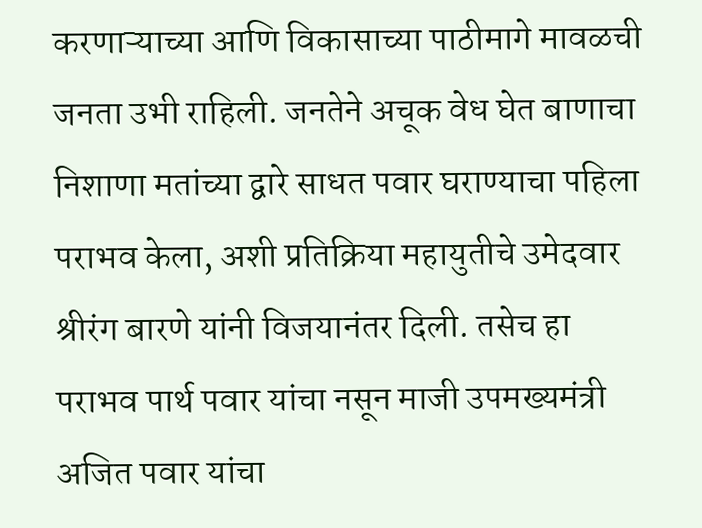करणाऱ्याच्या आणि विकासाच्या पाठीमागे मावळची जनता उभी राहिली. जनतेने अचूक वेध घेत बाणाचा निशाणा मतांच्या द्वारे साधत पवार घराण्याचा पहिला पराभव केला, अशी प्रतिक्रिया महायुतीचे उमेदवार श्रीरंग बारणे यांनी विजयानंतर दिली. तसेच हा पराभव पार्थ पवार यांचा नसून माजी उपमख्यमंत्री अजित पवार यांचा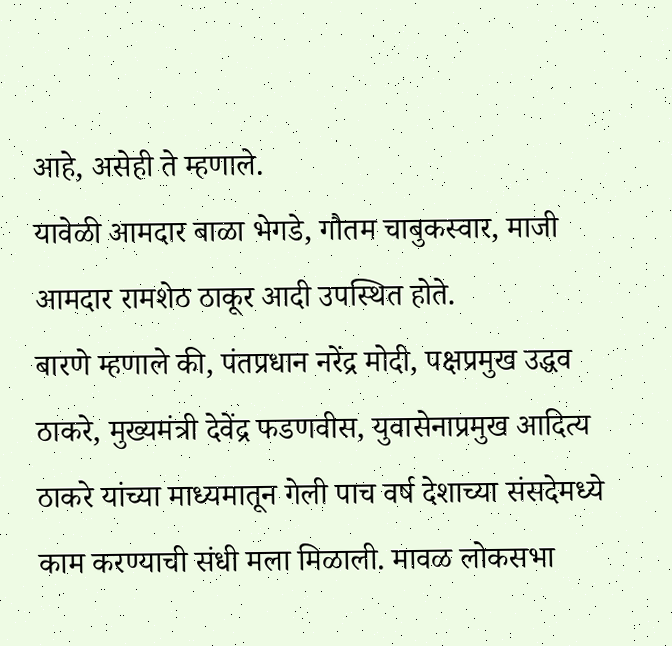आहे, असेही ते म्हणाले.
यावेळी आमदार बाळा भेगडे, गौतम चाबुकस्वार, माजी आमदार रामशेठ ठाकूर आदी उपस्थित होते.
बारणे म्हणाले की, पंतप्रधान नरेंद्र मोदी, पक्षप्रमुख उद्धव ठाकरे, मुख्यमंत्री देवेंद्र फडणवीस, युवासेनाप्रमुख आदित्य ठाकरे यांच्या माध्यमातून गेली पाच वर्ष देशाच्या संसदेमध्ये काम करण्याची संधी मला मिळाली. मावळ लोकसभा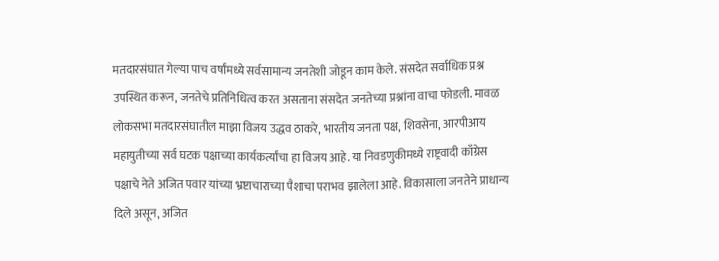मतदारसंघात गेल्या पाच वर्षांमध्ये सर्वसामान्य जनतेशी जोडून काम केले. संसदेत सर्वाधिक प्रश्न उपस्थित करून, जनतेचे प्रतिनिधित्व करत असताना संसदेत जनतेच्या प्रश्नांना वाचा फोडली. मावळ लोकसभा मतदारसंघातील माझा विजय उद्धव ठाकरे, भारतीय जनता पक्ष, शिवसेना, आरपीआय महायुतीच्या सर्व घटक पक्षाच्या कार्यकर्त्यांचा हा विजय आहे. या निवडणुकीमध्ये राष्ट्रवादी काँग्रेस पक्षाचे नेते अजित पवार यांच्या भ्रष्टाचाराच्या पैशाचा पराभव झालेला आहे. विकासाला जनतेने प्राधान्य दिले असून, अजित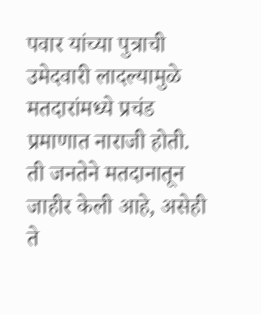पवार यांच्या पुत्राची उमेदवारी लादल्यामुळे मतदारांमध्ये प्रचंड प्रमाणात नाराजी होती. ती जनतेने मतदानातून जाहीर केली आहे, असेही ते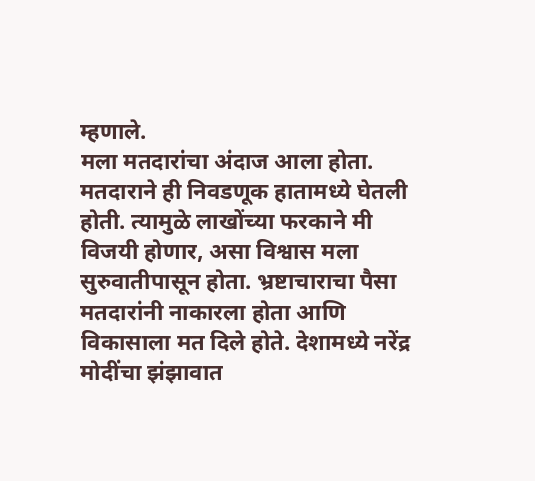म्हणाले.
मला मतदारांचा अंदाज आला होता. मतदाराने ही निवडणूक हातामध्ये घेतली होती. त्यामुळे लाखोंच्या फरकाने मी विजयी होणार, असा विश्वास मला सुरुवातीपासून होता. भ्रष्टाचाराचा पैसा मतदारांनी नाकारला होता आणि विकासाला मत दिले होते. देशामध्ये नरेंद्र मोदींचा झंझावात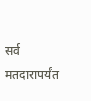सर्व मतदारापर्यंत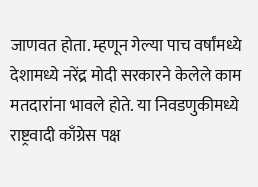जाणवत होता. म्हणून गेल्या पाच वर्षांमध्ये देशामध्ये नरेंद्र मोदी सरकारने केलेले काम मतदारांना भावले होते. या निवडणुकीमध्ये राष्ट्रवादी काँग्रेस पक्ष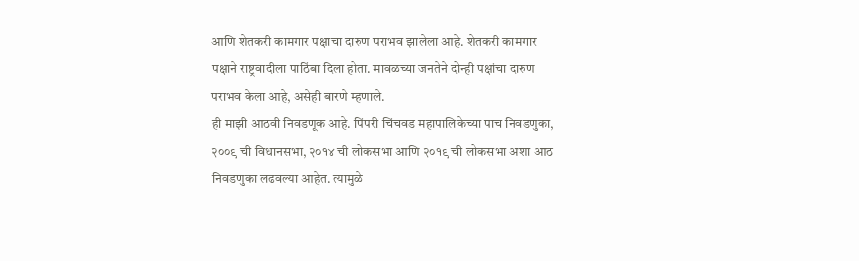आणि शेतकरी कामगार पक्षाचा दारुण पराभव झालेला आहे. शेतकरी कामगार पक्षाने राष्ट्रवादीला पाठिंबा दिला होता. मावळच्या जनतेने दोन्ही पक्षांचा दारुण पराभव केला आहे, असेही बारणे म्हणाले.
ही माझी आठवी निवडणूक आहे. पिंपरी चिंचवड महापालिकेच्या पाच निवडणुका, २००९ ची विधानसभा, २०१४ ची लोकसभा आणि २०१९ ची लोकसभा अशा आठ निवडणुका लढवल्या आहेत. त्यामुळे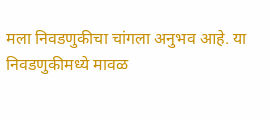मला निवडणुकीचा चांगला अनुभव आहे. या निवडणुकीमध्ये मावळ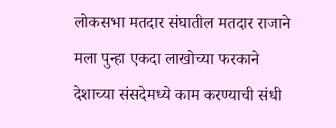लोकसभा मतदार संघातील मतदार राजाने मला पुन्हा एकदा लाखोच्या फरकाने देशाच्या संसदेमध्ये काम करण्याची संधी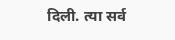दिली. त्या सर्व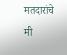मतदारांचे मी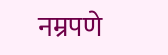नम्रपणे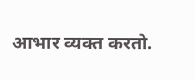आभार व्यक्त करतो.